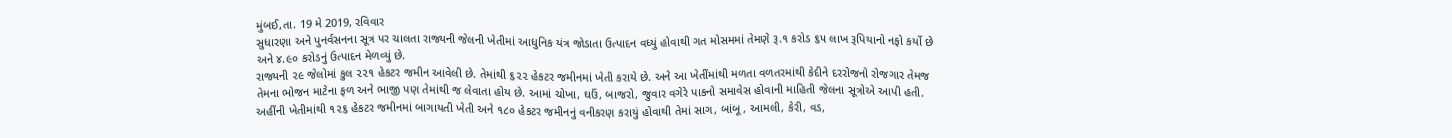મુંબઈ,તા. 19 મે 2019, રવિવાર
સુધારણા અને પુનર્વસનના સૂત્ર પર ચાલતા રાજ્યની જેલની ખેતીમાં આધુનિક યંત્ર જોડાતા ઉત્પાદન વધ્યું હોવાથી ગત મોસમમાં તેમણે રૂ.૧ કરોડ ૬૫ લાખ રૂપિયાનો નફો કર્યો છે અને ૪.૯૦ કરોડનું ઉત્પાદન મેળવ્યું છે.
રાજ્યની ૨૯ જેલોમાં કુલ ૨૨૧ હેકટર જમીન આવેલી છે. તેમાંથી ૬૨૨ હેકટર જમીનમાં ખેતી કરાયે છે. અને આ ખેતીંમાંથી મળતા વળતરમાંથી કેદીને દરરોજનો રોજગાર તેમજ તેમના ભોજન માટેના ફળ અને ભાજી પણ તેમાંથી જ લેવાતા હોય છે. આમાં ચોખા, ઘઉં, બાજરો, જુવાર વગેરે પાકનો સમાવેસ હોવાની માહિતી જેલના સૂત્રોએ આપી હતી.
અહીંની ખેતીમાંથી ૧૨૬ હેકટર જમીનમાં બાગાયતી ખેતી અને ૧૮૦ હેકટર જમીનનું વનીકરણ કરાયું હોવાથી તેમાં સાગ, બાંબૂ, આમલી, કેરી, વડ,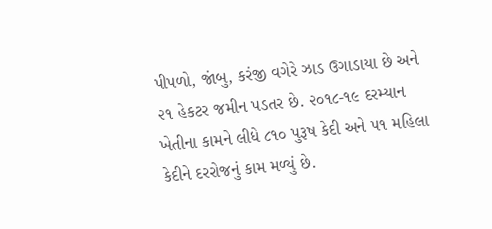પીપળો, જાંબુ, કરંજી વગેરે ઝાડ ઉગાડાયા છે અને ૨૧ હેકટર જમીન પડતર છે. ૨૦૧૮-૧૯ દરમ્યાન ખેતીના કામને લીધે ૮૧૦ પુરૂષ કેદી અને ૫૧ મહિલા કેદીને દરરોજનું કામ મળ્યું છે.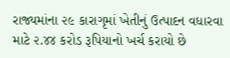રાજ્યમાંના ૨૯ કારાગૃમાં ખેતીનું ઉત્પાદન વધારવા માટે ૨.૪૪ કરોડ રૂપિયાનો ખર્ચ કરાયો છે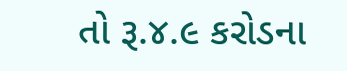તો રૂ.૪.૯ કરોડના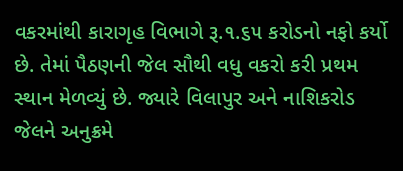વકરમાંથી કારાગૃહ વિભાગે રૂ.૧.૬૫ કરોડનો નફો કર્યો છે. તેમાં પૈઠણની જેલ સૌથી વધુ વકરો કરી પ્રથમ સ્થાન મેળવ્યું છે. જ્યારે વિલાપુર અને નાશિકરોડ જેલને અનુક્રમે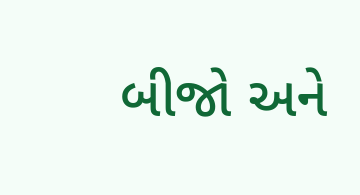બીજો અને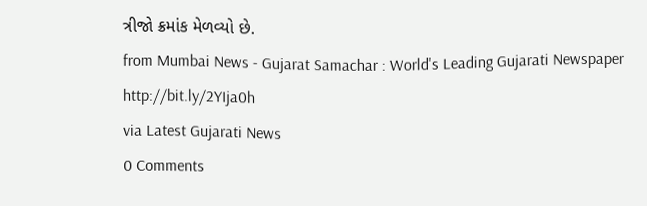ત્રીજો ક્રમાંક મેળવ્યો છે.
from Mumbai News - Gujarat Samachar : World's Leading Gujarati Newspaper http://bit.ly/2YIja0h
via Latest Gujarati News
0 Comments